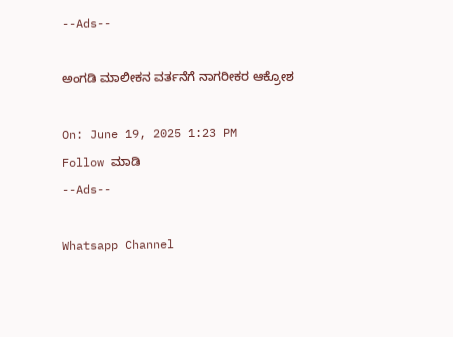--Ads--

ಅಂಗಡಿ ಮಾಲೀಕನ ವರ್ತನೆಗೆ ನಾಗರೀಕರ ಆಕ್ರೋಶ

On: June 19, 2025 1:23 PM
Follow ಮಾಡಿ
--Ads--

Whatsapp Channel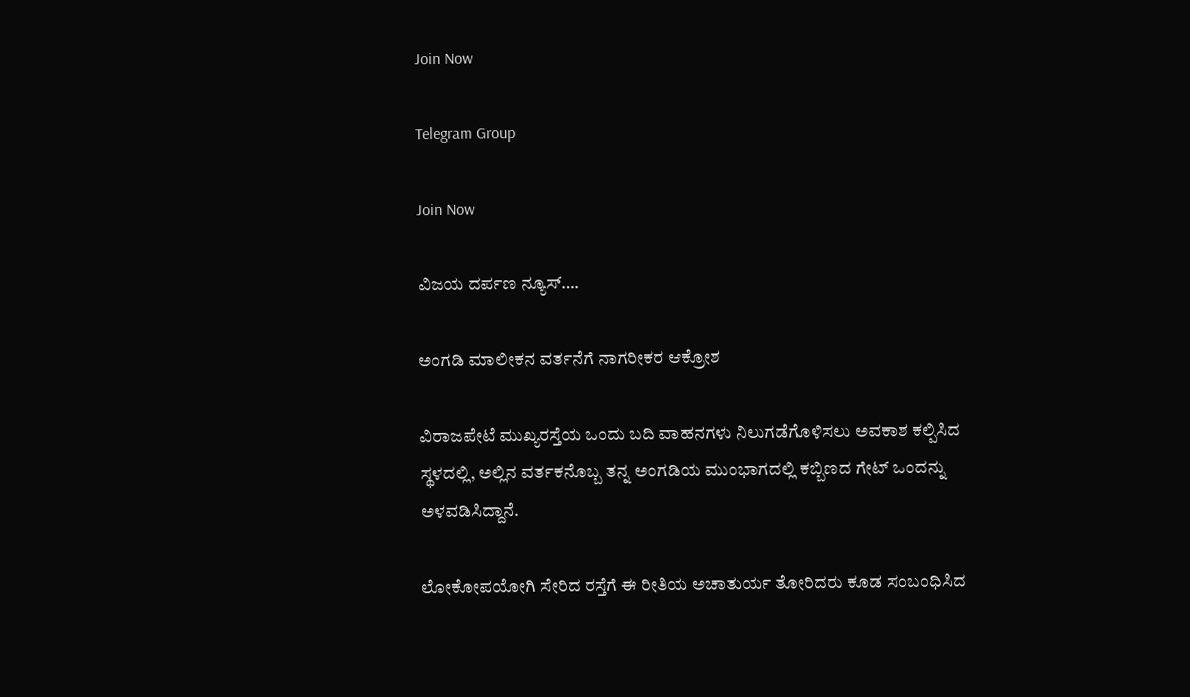Join Now

Telegram Group

Join Now

ವಿಜಯ ದರ್ಪಣ ನ್ಯೂಸ್….

ಅಂಗಡಿ ಮಾಲೀಕನ ವರ್ತನೆಗೆ ನಾಗರೀಕರ ಆಕ್ರೋಶ

ವಿರಾಜಪೇಟೆ ಮುಖ್ಯರಸ್ತೆಯ ಒಂದು ಬದಿ ವಾಹನಗಳು ನಿಲುಗಡೆಗೊಳಿಸಲು ಅವಕಾಶ ಕಲ್ಪಿಸಿದ ಸ್ಥಳದಲ್ಲಿ, ಅಲ್ಲಿನ ವರ್ತಕನೊಬ್ಬ ತನ್ನ ಅಂಗಡಿಯ ಮುಂಭಾಗದಲ್ಲಿ ಕಬ್ಬಿಣದ ಗೇಟ್ ಒಂದನ್ನು ಅಳವಡಿಸಿದ್ದಾನೆ.

ಲೋಕೋಪಯೋಗಿ ಸೇರಿದ ರಸ್ತೆಗೆ ಈ ರೀತಿಯ ಅಚಾತುರ್ಯ ತೋರಿದರು ಕೂಡ ಸಂಬಂಧಿಸಿದ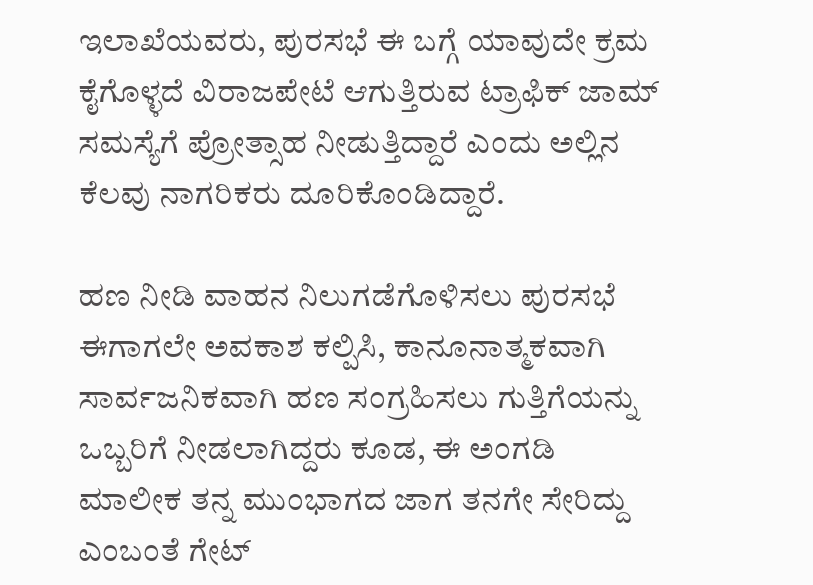ಇಲಾಖೆಯವರು, ಪುರಸಭೆ ಈ ಬಗ್ಗೆ ಯಾವುದೇ ಕ್ರಮ ಕೈಗೊಳ್ಳದೆ ವಿರಾಜಪೇಟೆ ಆಗುತ್ತಿರುವ ಟ್ರಾಫಿಕ್ ಜಾಮ್ ಸಮಸ್ಯೆಗೆ ಪ್ರೋತ್ಸಾಹ ನೀಡುತ್ತಿದ್ದಾರೆ ಎಂದು ಅಲ್ಲಿನ ಕೆಲವು ನಾಗರಿಕರು ದೂರಿಕೊಂಡಿದ್ದಾರೆ.

ಹಣ ನೀಡಿ ವಾಹನ ನಿಲುಗಡೆಗೊಳಿಸಲು ಪುರಸಭೆ ಈಗಾಗಲೇ ಅವಕಾಶ ಕಲ್ಪಿಸಿ, ಕಾನೂನಾತ್ಮಕವಾಗಿ ಸಾರ್ವಜನಿಕವಾಗಿ ಹಣ ಸಂಗ್ರಹಿಸಲು ಗುತ್ತಿಗೆಯನ್ನು ಒಬ್ಬರಿಗೆ ನೀಡಲಾಗಿದ್ದರು ಕೂಡ, ಈ ಅಂಗಡಿ ಮಾಲೀಕ ತನ್ನ ಮುಂಭಾಗದ ಜಾಗ ತನಗೇ ಸೇರಿದ್ದು ಎಂಬಂತೆ ಗೇಟ್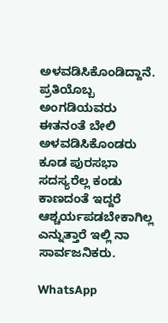ಅಳವಡಿಸಿಕೊಂಡಿದ್ದಾನೆ. ಪ್ರತಿಯೊಬ್ಬ ಅಂಗಡಿಯವರು ಈತನಂತೆ ಬೇಲಿ ಅಳವಡಿಸಿಕೊಂಡರು ಕೂಡ ಪುರಸಭಾ ಸದಸ್ಯರೆಲ್ಲ ಕಂಡು ಕಾಣದಂತೆ ಇದ್ದರೆ ಆಶ್ಚರ್ಯಪಡಬೇಕಾಗಿಲ್ಲ ಎನ್ನುತ್ತಾರೆ ಇಲ್ಲಿ ನಾ ಸಾರ್ವಜನಿಕರು.

WhatsApp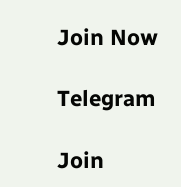Join Now

Telegram

Join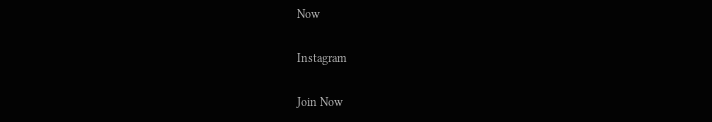Now

Instagram

Join Now